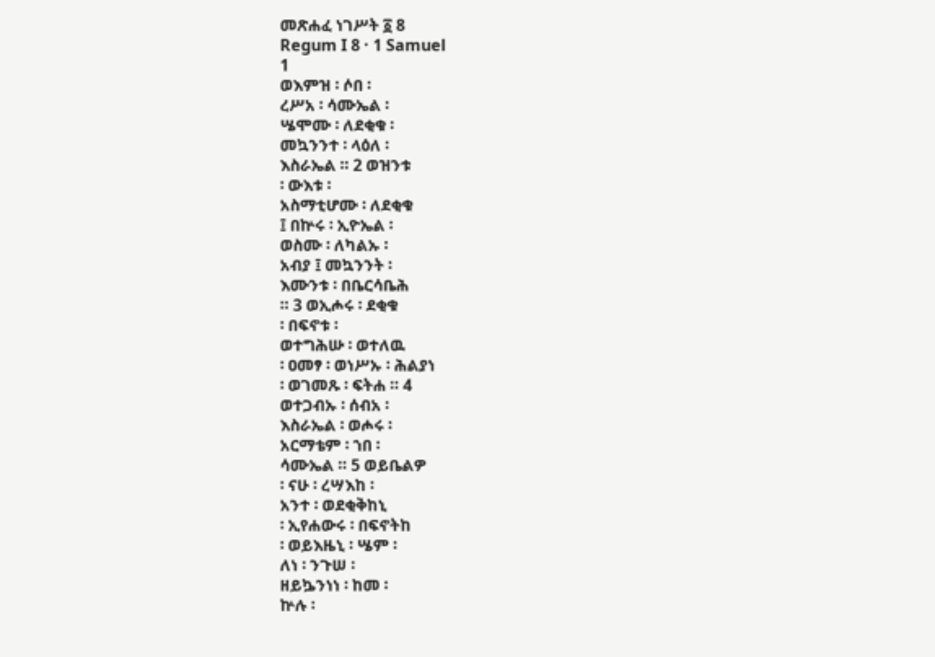መጽሐፈ ነገሥት ፩ 8
Regum I 8 · 1 Samuel
1
ወእምዝ ፡ ሶበ ፡
ረሥአ ፡ ሳሙኤል ፡
ሤሞሙ ፡ ለደቂቁ ፡
መኳንንተ ፡ ላዕለ ፡
እስራኤል ። 2 ወዝንቱ
፡ ውእቱ ፡
አስማቲሆሙ ፡ ለደቂቁ
፤ በኵሩ ፡ ኢዮኤል ፡
ወስሙ ፡ ለካልኡ ፡
አብያ ፤ መኳንንት ፡
እሙንቱ ፡ በቤርሳቤሕ
። 3 ወኢሖሩ ፡ ደቂቁ
፡ በፍኖቱ ፡
ወተግሕሡ ፡ ወተለዉ
፡ ዐመፃ ፡ ወነሥኡ ፡ ሕልያነ
፡ ወገመጹ ፡ ፍትሐ ። 4
ወተጋብኡ ፡ ሰብአ ፡
እስራኤል ፡ ወሖሩ ፡
አርማቴም ፡ ኀበ ፡
ሳሙኤል ። 5 ወይቤልዎ
፡ ናሁ ፡ ረሣእከ ፡
አንተ ፡ ወደቂቅከኒ
፡ ኢየሐውሩ ፡ በፍኖትከ
፡ ወይእዜኒ ፡ ሤም ፡
ለነ ፡ ንጉሠ ፡
ዘይኴንነነ ፡ ከመ ፡
ኵሉ ፡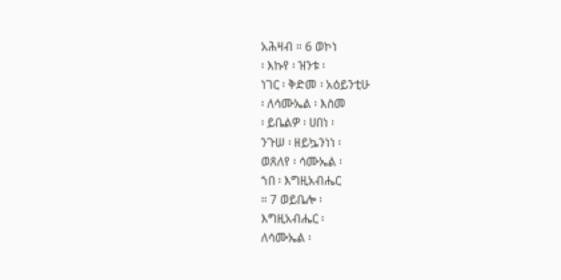አሕዛብ ። 6 ወኮነ
፡ እኩየ ፡ ዝንቱ ፡
ነገር ፡ ቅድመ ፡ አዕይንቲሁ
፡ ለሳሙኤል ፡ እስመ
፡ ይቤልዎ ፡ ሀበነ ፡
ንጉሠ ፡ ዘይኴንነነ ፡
ወጸለየ ፡ ሳሙኤል ፡
ኀበ ፡ እግዚአብሔር
። 7 ወይቤሎ ፡
እግዚአብሔር ፡
ለሳሙኤል ፡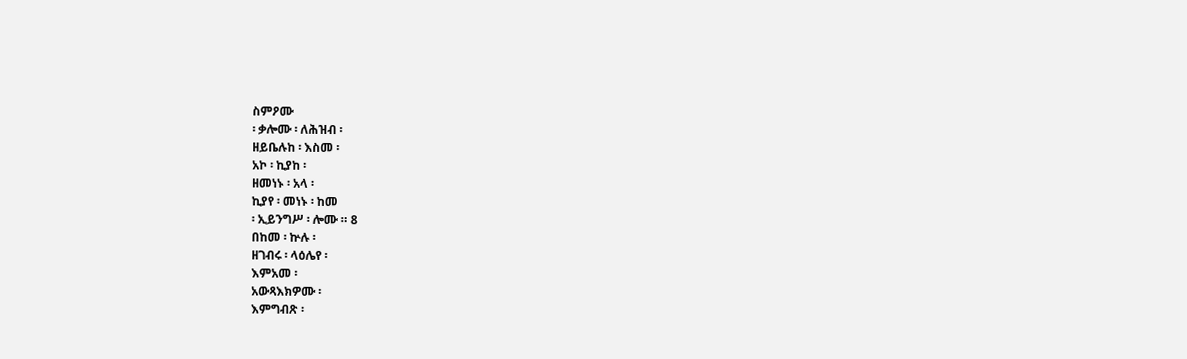ስምዖሙ
፡ ቃሎሙ ፡ ለሕዝብ ፡
ዘይቤሉከ ፡ እስመ ፡
አኮ ፡ ኪያከ ፡
ዘመነኑ ፡ አላ ፡
ኪያየ ፡ መነኑ ፡ ከመ
፡ ኢይንግሥ ፡ ሎሙ ። 8
በከመ ፡ ኵሉ ፡
ዘገብሩ ፡ ላዕሌየ ፡
እምአመ ፡
አውጻእክዎሙ ፡
እምግብጽ ፡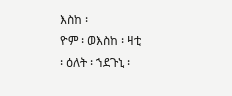እስከ ፡
ዮም ፡ ወእስከ ፡ ዛቲ
፡ ዕለት ፡ ኀደጉኒ ፡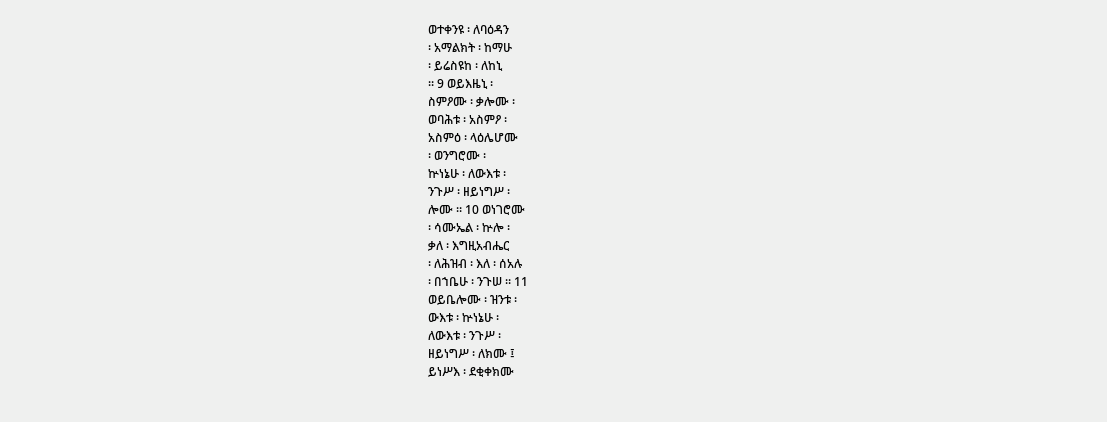ወተቀንዩ ፡ ለባዕዳን
፡ አማልክት ፡ ከማሁ
፡ ይሬስዩከ ፡ ለከኒ
። 9 ወይእዜኒ ፡
ስምዖሙ ፡ ቃሎሙ ፡
ወባሕቱ ፡ አስምዖ ፡
አስምዕ ፡ ላዕሌሆሙ
፡ ወንግሮሙ ፡
ኵነኔሁ ፡ ለውእቱ ፡
ንጉሥ ፡ ዘይነግሥ ፡
ሎሙ ። 10 ወነገሮሙ
፡ ሳሙኤል ፡ ኵሎ ፡
ቃለ ፡ እግዚአብሔር
፡ ለሕዝብ ፡ እለ ፡ ሰአሉ
፡ በኀቤሁ ፡ ንጉሠ ። 11
ወይቤሎሙ ፡ ዝንቱ ፡
ውእቱ ፡ ኵነኔሁ ፡
ለውእቱ ፡ ንጉሥ ፡
ዘይነግሥ ፡ ለክሙ ፤
ይነሥእ ፡ ደቂቀክሙ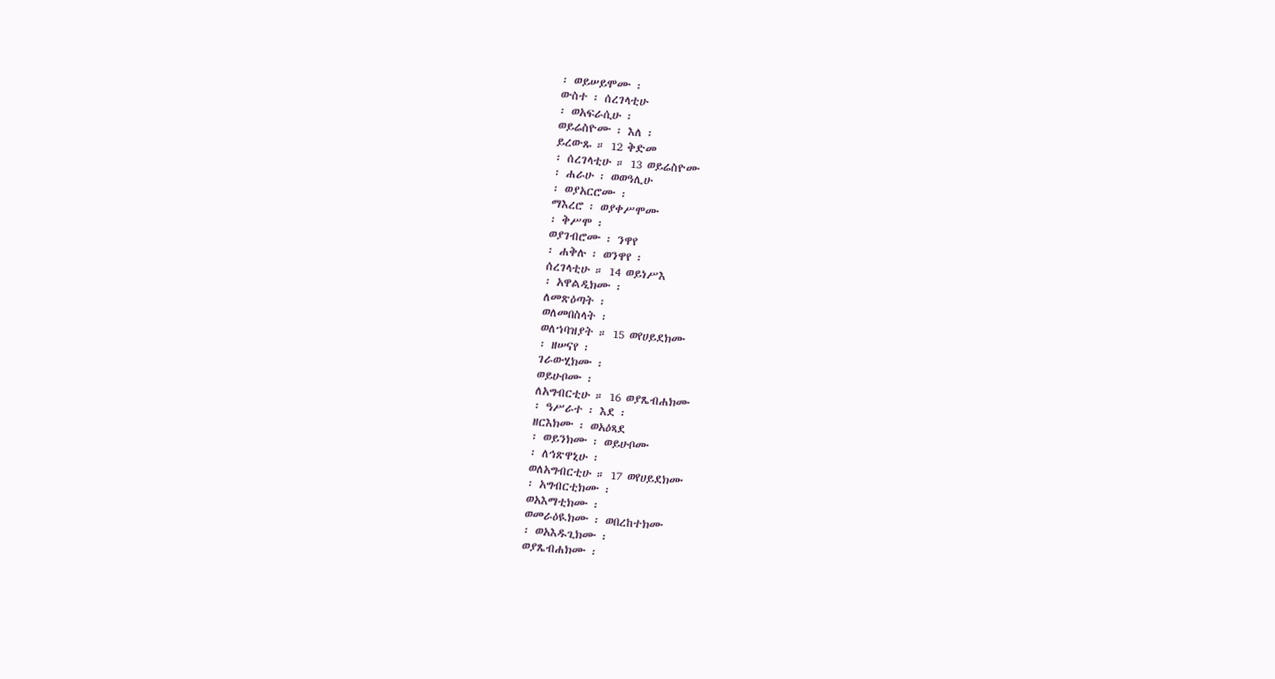፡ ወይሠይሞሙ ፡
ውስተ ፡ ሰረገላቲሁ
፡ ወአፍራሲሁ ፡
ወይሬስዮሙ ፡ እለ ፡
ይረውጹ ። 12 ቅድመ
፡ ሰረገላቲሁ ። 13 ወይሬስዮሙ
፡ ሐራሁ ፡ ወወዓሊሁ
፡ ወያአርሮሙ ፡
ማእረሮ ፡ ወያቀሥሞሙ
፡ ቅሥሞ ፡
ወያገብሮሙ ፡ ንዋየ
፡ ሐቅሉ ፡ ወንዋየ ፡
ሰረገላቲሁ ። 14 ወይነሥእ
፡ አዋልዲክሙ ፡
ለመጽዕጣት ፡
ወለመበስላት ፡
ወለኀባዝያት ። 15 ወየሀይደክሙ
፡ ዘሠናየ ፡
ገራውሂክሙ ፡
ወይሁቦሙ ፡
ለአግብርቲሁ ። 16 ወያጼብሐክሙ
፡ ዓሥራተ ፡ እደ ፡
ዘርእክሙ ፡ ወአዕጻደ
፡ ወይንክሙ ፡ ወይሁቦሙ
፡ ለኅጽዋኒሁ ፡
ወለአግብርቲሁ ። 17 ወየሀይደክሙ
፡ አግብርቲክሙ ፡
ወአእማቲክሙ ፡
ወመራዕዪክሙ ፡ ወበረከተክሙ
፡ ወአእዱጊክሙ ፡
ወያጼብሐክሙ ፡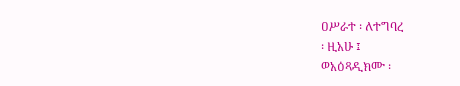ዐሥራተ ፡ ለተግባረ
፡ ዚአሁ ፤
ወአዕጻዲክሙ ፡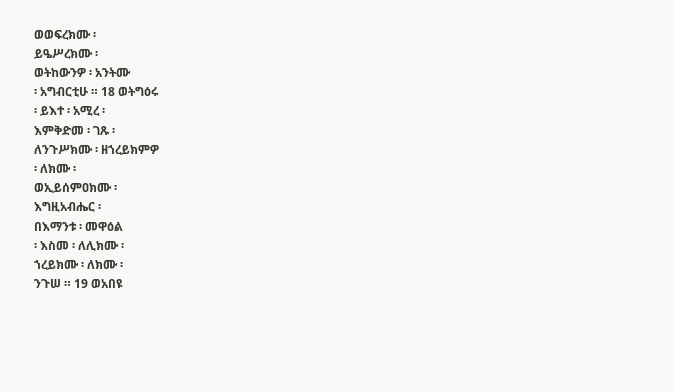ወወፍረክሙ ፡
ይዔሥረክሙ ፡
ወትከውንዎ ፡ አንትሙ
፡ አግብርቲሁ ። 18 ወትግዕሩ
፡ ይእተ ፡ አሚረ ፡
እምቅድመ ፡ ገጹ ፡
ለንጉሥክሙ ፡ ዘኀረይክምዎ
፡ ለክሙ ፡
ወኢይሰምዐክሙ ፡
እግዚአብሔር ፡
በእማንቱ ፡ መዋዕል
፡ እስመ ፡ ለሊክሙ ፡
ኀረይክሙ ፡ ለክሙ ፡
ንጉሠ ። 19 ወአበዩ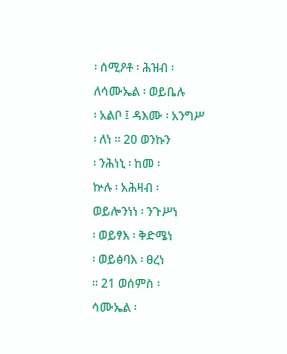፡ ሰሚዖቶ ፡ ሕዝብ ፡
ለሳሙኤል ፡ ወይቤሉ
፡ አልቦ ፤ ዳእሙ ፡ አንግሥ
፡ ለነ ። 20 ወንኩን
፡ ንሕነኒ ፡ ከመ ፡
ኵሉ ፡ አሕዛብ ፡
ወይሎንነነ ፡ ንጉሥነ
፡ ወይፃእ ፡ ቅድሜነ
፡ ወይፅባእ ፡ ፀረነ
። 21 ወሰምስ ፡
ሳሙኤል ፡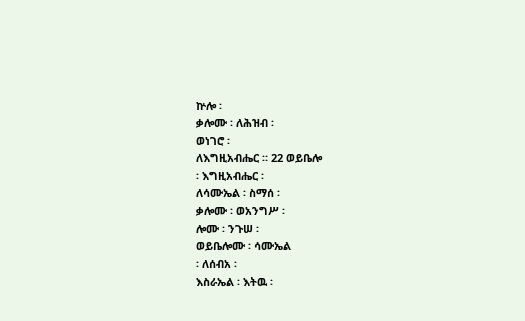ኵሎ ፡
ቃሎሙ ፡ ለሕዝብ ፡
ወነገሮ ፡
ለእግዚአብሔር ። 22 ወይቤሎ
፡ እግዚአብሔር ፡
ለሳሙኤል ፡ ስማሰ ፡
ቃሎሙ ፡ ወአንግሥ ፡
ሎሙ ፡ ንጉሠ ፡
ወይቤሎሙ ፡ ሳሙኤል
፡ ለሰብአ ፡
እስራኤል ፡ እትዉ ፡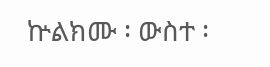ኵልክሙ ፡ ውስተ ፡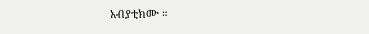አብያቲክሙ ።